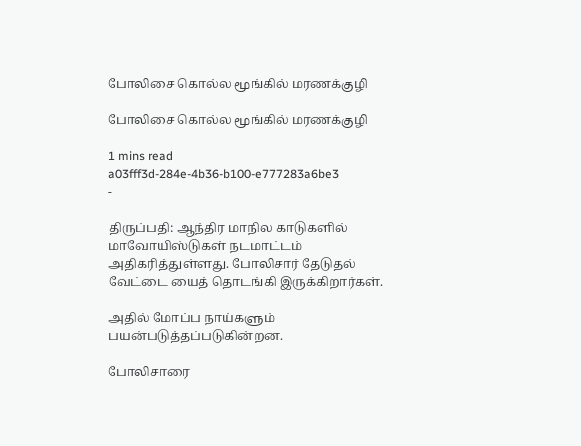போலிசை கொல்ல மூங்கில் மரணக்குழி

போலிசை கொல்ல மூங்கில் மரணக்குழி

1 mins read
a03fff3d-284e-4b36-b100-e777283a6be3
-

திருப்பதி: ஆந்திர மாநில காடுகளில் மாவோயிஸ்டுகள் நடமாட்டம் அதிகரித்துள்ளது. போலிசார் தேடுதல் வேட்டை யைத் தொடங்கி இருக்கிறார்கள்.

அதில் மோப்ப நாய்களும் பயன்படுத்தப்படுகின்றன.

போலிசாரை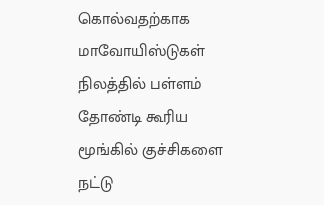கொல்வதற்காக மாவோயிஸ்டுகள் நிலத்தில் பள்ளம் தோண்டி கூரிய மூங்கில் குச்சிகளை நட்டு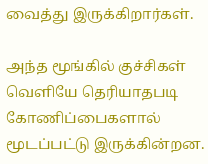வைத்து இருக்கிறார்கள்.

அந்த மூங்கில் குச்சிகள் வெளியே தெரியாதபடி கோணிப்பைகளால் மூடப்பட்டு இருக்கின்றன.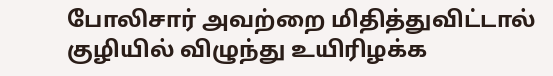போலிசார் அவற்றை மிதித்துவிட்டால் குழியில் விழுந்து உயிரிழக்க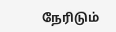நேரிடும்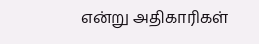என்று அதிகாரிகள்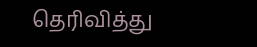தெரிவித்து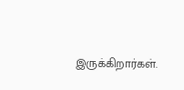இருக்கிறார்கள்.